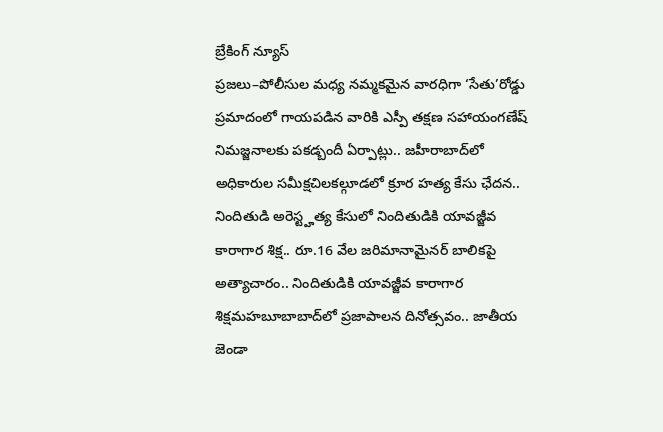బ్రేకింగ్ న్యూస్
ప్రజలు–పోలీసుల మధ్య నమ్మకమైన వారధిగా ‘సేతు’రోడ్డు ప్రమాదంలో గాయపడిన వారికి ఎస్పీ తక్షణ సహాయంగణేష్ నిమజ్జనాలకు పకడ్బందీ ఏర్పాట్లు.. జహీరాబాద్‌లో అధికారుల సమీక్షచిలకల్గూడలో క్రూర హత్య కేసు ఛేదన.. నిందితుడి అరెస్ట్హత్య కేసులో నిందితుడికి యావజ్జీవ కారాగార శిక్ష.. రూ.16 వేల జరిమానామైనర్ బాలికపై అత్యాచారం.. నిందితుడికి యావజ్జీవ కారాగార శిక్షమహబూబాబాద్‌లో ప్రజాపాలన దినోత్సవం.. జాతీయ జెండా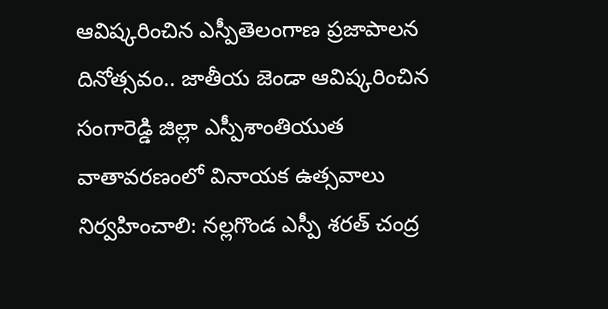ఆవిష్కరించిన ఎస్పీతెలంగాణ ప్రజాపాలన దినోత్సవం.. జాతీయ జెండా ఆవిష్కరించిన సంగారెడ్డి జిల్లా ఎస్పీశాంతియుత వాతావరణంలో వినాయక ఉత్సవాలు నిర్వహించాలి: నల్లగొండ ఎస్పీ శరత్ చంద్ర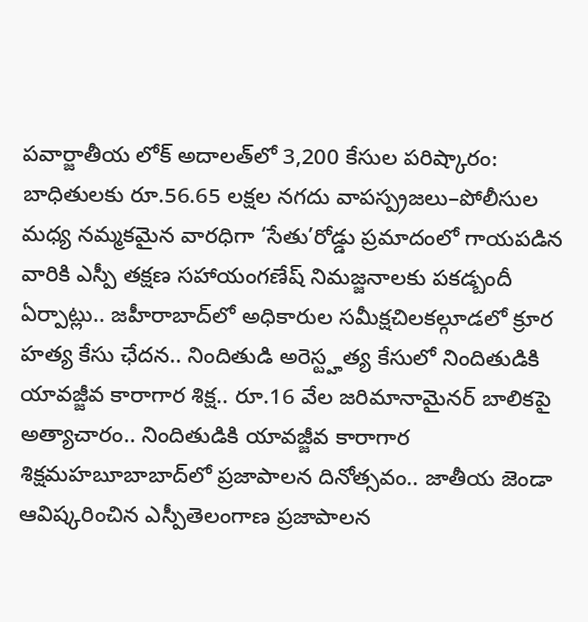పవార్జాతీయ లోక్ అదాలత్‌లో 3,200 కేసుల పరిష్కారం: బాధితులకు రూ.56.65 లక్షల నగదు వాపస్ప్రజలు–పోలీసుల మధ్య నమ్మకమైన వారధిగా ‘సేతు’రోడ్డు ప్రమాదంలో గాయపడిన వారికి ఎస్పీ తక్షణ సహాయంగణేష్ నిమజ్జనాలకు పకడ్బందీ ఏర్పాట్లు.. జహీరాబాద్‌లో అధికారుల సమీక్షచిలకల్గూడలో క్రూర హత్య కేసు ఛేదన.. నిందితుడి అరెస్ట్హత్య కేసులో నిందితుడికి యావజ్జీవ కారాగార శిక్ష.. రూ.16 వేల జరిమానామైనర్ బాలికపై అత్యాచారం.. నిందితుడికి యావజ్జీవ కారాగార శిక్షమహబూబాబాద్‌లో ప్రజాపాలన దినోత్సవం.. జాతీయ జెండా ఆవిష్కరించిన ఎస్పీతెలంగాణ ప్రజాపాలన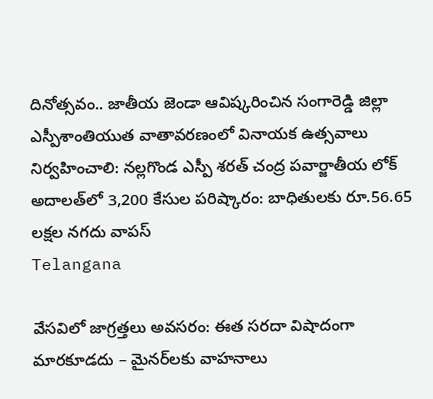దినోత్సవం.. జాతీయ జెండా ఆవిష్కరించిన సంగారెడ్డి జిల్లా ఎస్పీశాంతియుత వాతావరణంలో వినాయక ఉత్సవాలు నిర్వహించాలి: నల్లగొండ ఎస్పీ శరత్ చంద్ర పవార్జాతీయ లోక్ అదాలత్‌లో 3,200 కేసుల పరిష్కారం: బాధితులకు రూ.56.65 లక్షల నగదు వాపస్
Telangana

వేసవిలో జాగ్రత్తలు అవసరం: ఈత సరదా విషాదంగా మారకూడదు – మైనర్‌లకు వాహనాలు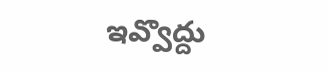ఇవ్వొద్దు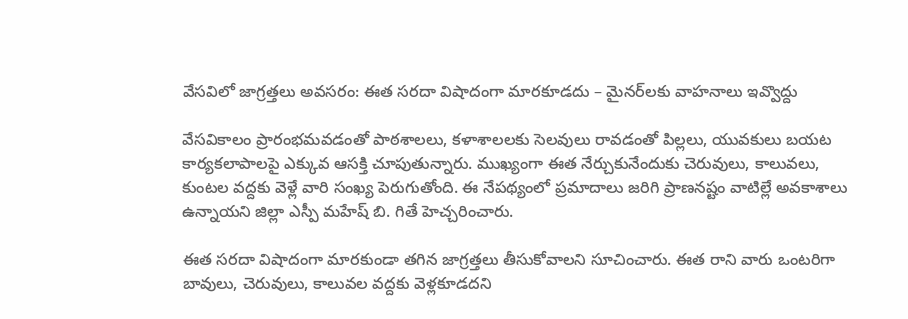వేసవిలో జాగ్రత్తలు అవసరం: ఈత సరదా విషాదంగా మారకూడదు – మైనర్‌లకు వాహనాలు ఇవ్వొద్దు

వేసవికాలం ప్రారంభమవడంతో పాఠశాలలు, కళాశాలలకు సెలవులు రావడంతో పిల్లలు, యువకులు బయట కార్యకలాపాలపై ఎక్కువ ఆసక్తి చూపుతున్నారు. ముఖ్యంగా ఈత నేర్చుకునేందుకు చెరువులు, కాలువలు, కుంటల వద్దకు వెళ్లే వారి సంఖ్య పెరుగుతోంది. ఈ నేపథ్యంలో ప్రమాదాలు జరిగి ప్రాణనష్టం వాటిల్లే అవకాశాలు ఉన్నాయని జిల్లా ఎస్పీ మహేష్ బి. గితే హెచ్చరించారు.

ఈత సరదా విషాదంగా మారకుండా తగిన జాగ్రత్తలు తీసుకోవాలని సూచించారు. ఈత రాని వారు ఒంటరిగా బావులు, చెరువులు, కాలువల వద్దకు వెళ్లకూడదని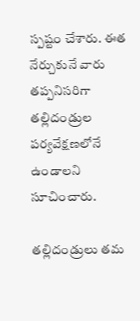స్పష్టం చేశారు. ఈత నేర్చుకునే వారు తప్పనిసరిగా తల్లిదండ్రుల పర్యవేక్షణలోనే ఉండాలని సూచించారు.

తల్లిదండ్రులు తమ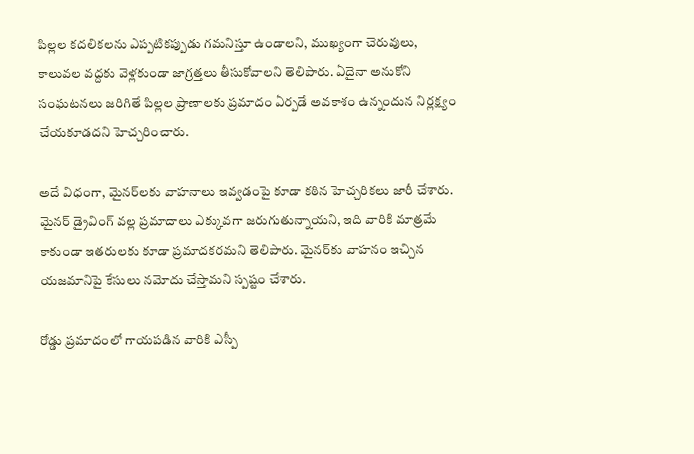పిల్లల కదలికలను ఎప్పటికప్పుడు గమనిస్తూ ఉండాలని, ముఖ్యంగా చెరువులు, కాలువల వద్దకు వెళ్లకుండా జాగ్రత్తలు తీసుకోవాలని తెలిపారు. ఏదైనా అనుకోని సంఘటనలు జరిగితే పిల్లల ప్రాణాలకు ప్రమాదం ఏర్పడే అవకాశం ఉన్నందున నిర్లక్ష్యం చేయకూడదని హెచ్చరించారు.

అదే విధంగా, మైనర్‌లకు వాహనాలు ఇవ్వడంపై కూడా కఠిన హెచ్చరికలు జారీ చేశారు. మైనర్ డ్రైవింగ్ వల్ల ప్రమాదాలు ఎక్కువగా జరుగుతున్నాయని, ఇది వారికి మాత్రమే కాకుండా ఇతరులకు కూడా ప్రమాదకరమని తెలిపారు. మైనర్‌కు వాహనం ఇచ్చిన యజమానిపై కేసులు నమోదు చేస్తామని స్పష్టం చేశారు.

రోడ్డు ప్రమాదంలో గాయపడిన వారికి ఎస్పీ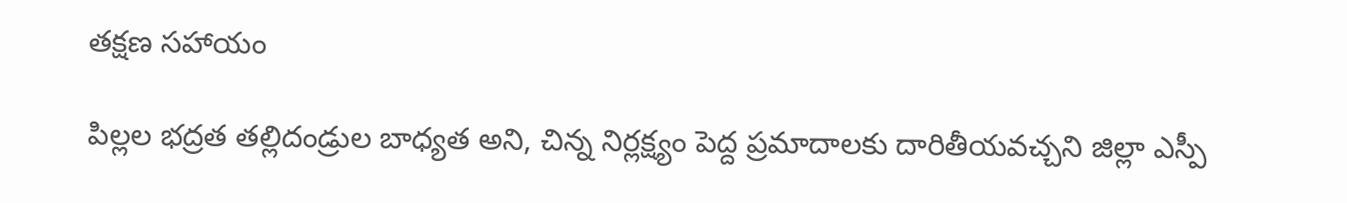తక్షణ సహాయం

పిల్లల భద్రత తల్లిదండ్రుల బాధ్యత అని, చిన్న నిర్లక్ష్యం పెద్ద ప్రమాదాలకు దారితీయవచ్చని జిల్లా ఎస్పీ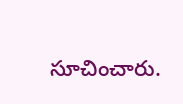సూచించారు.